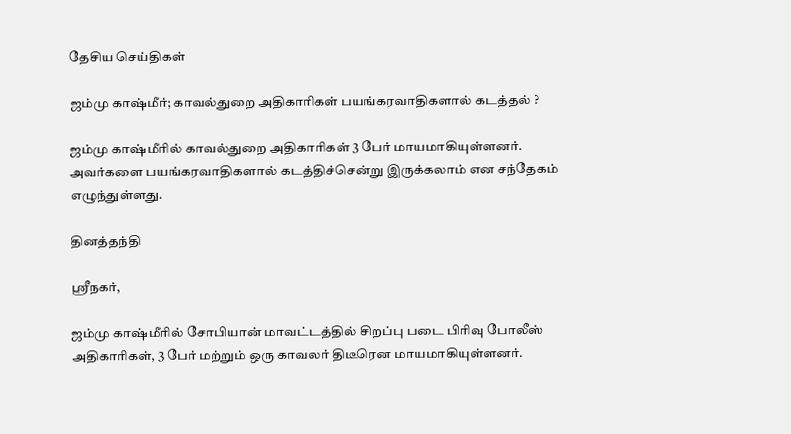தேசிய செய்திகள்

ஜம்மு காஷ்மீர்; காவல்துறை அதிகாரிகள் பயங்கரவாதிகளால் கடத்தல் ?

ஜம்மு காஷ்மீரில் காவல்துறை அதிகாரிகள் 3 பேர் மாயமாகியுள்ளனர். அவர்களை பயங்கரவாதிகளால் கடத்திச்சென்று இருக்கலாம் என சந்தேகம் எழுந்துள்ளது.

தினத்தந்தி

ஸ்ரீநகர்,

ஜம்மு காஷ்மீரில் சோபியான் மாவட்டத்தில் சிறப்பு படை பிரிவு போலீஸ் அதிகாரிகள், 3 பேர் மற்றும் ஒரு காவலர் திடீரென மாயமாகியுள்ளனர்.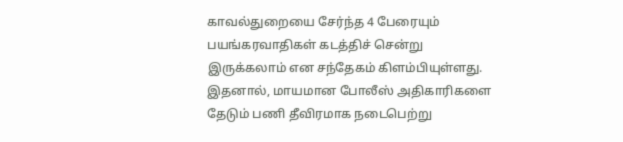காவல்துறையை சேர்ந்த 4 பேரையும் பயங்கரவாதிகள் கடத்திச் சென்று இருக்கலாம் என சந்தேகம் கிளம்பியுள்ளது. இதனால், மாயமான போலீஸ் அதிகாரிகளை தேடும் பணி தீவிரமாக நடைபெற்று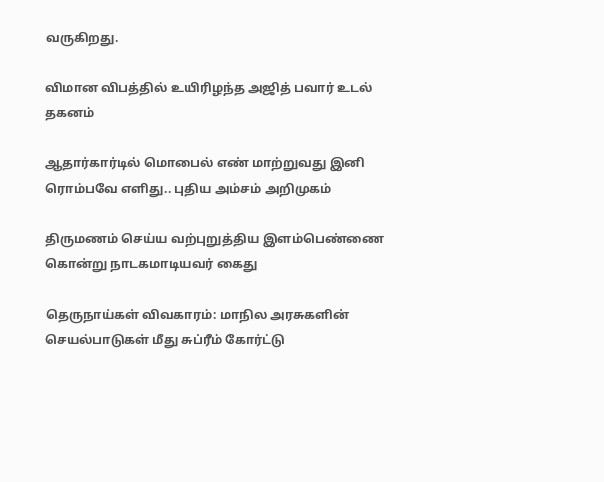வருகிறது.

விமான விபத்தில் உயிரிழந்த அஜித் பவார் உடல் தகனம்

ஆதார்கார்டில் மொபைல் எண் மாற்றுவது இனி ரொம்பவே எளிது.. புதிய அம்சம் அறிமுகம்

திருமணம் செய்ய வற்புறுத்திய இளம்பெண்ணை கொன்று நாடகமாடியவர் கைது

தெருநாய்கள் விவகாரம்: மாநில அரசுகளின் செயல்பாடுகள் மீது சுப்ரீம் கோர்ட்டு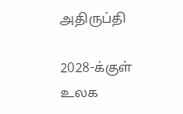அதிருப்தி

2028-க்குள் உலக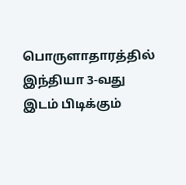பொருளாதாரத்தில் இந்தியா 3-வது இடம் பிடிக்கும்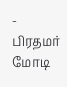- பிரதமர் மோடி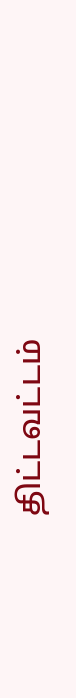திட்டவட்டம்